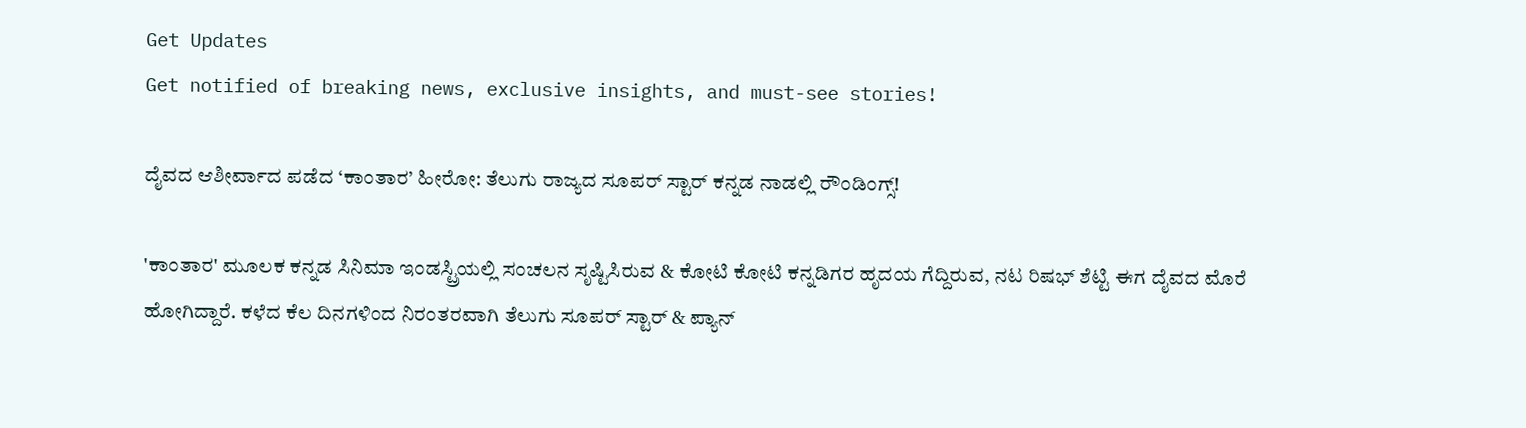Get Updates
Get notified of breaking news, exclusive insights, and must-see stories!

ದೈವದ ಆಶೀರ್ವಾದ ಪಡೆದ ‘ಕಾಂತಾರ’ ಹೀರೋ: ತೆಲುಗು ರಾಜ್ಯದ ಸೂಪರ್ ಸ್ಟಾರ್ ಕನ್ನಡ ನಾಡಲ್ಲಿ ರೌಂಡಿಂಗ್ಸ್!

'ಕಾಂತಾರ' ಮೂಲಕ ಕನ್ನಡ ಸಿನಿಮಾ ಇಂಡಸ್ಟ್ರಿಯಲ್ಲಿ ಸಂಚಲನ ಸೃಷ್ಟಿಸಿರುವ & ಕೋಟಿ ಕೋಟಿ ಕನ್ನಡಿಗರ ಹೃದಯ ಗೆದ್ದಿರುವ, ನಟ ರಿಷಭ್ ಶೆಟ್ಟಿ ಈಗ ದೈವದ ಮೊರೆ ಹೋಗಿದ್ದಾರೆ. ಕಳೆದ ಕೆಲ ದಿನಗಳಿಂದ ನಿರಂತರವಾಗಿ ತೆಲುಗು ಸೂಪರ್ ಸ್ಟಾರ್ & ಪ್ಯಾನ್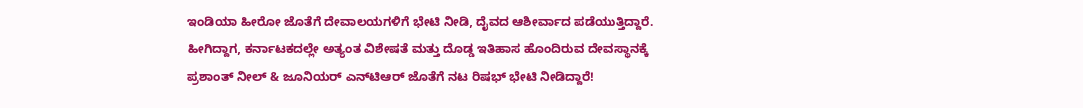ಇಂಡಿಯಾ ಹೀರೋ ಜೊತೆಗೆ ದೇವಾಲಯಗಳಿಗೆ ಭೇಟಿ ನೀಡಿ, ದೈವದ ಆಶೀರ್ವಾದ ಪಡೆಯುತ್ತಿದ್ದಾರೆ. ಹೀಗಿದ್ದಾಗ, ಕರ್ನಾಟಕದಲ್ಲೇ ಅತ್ಯಂತ ವಿಶೇಷತೆ ಮತ್ತು ದೊಡ್ಡ ಇತಿಹಾಸ ಹೊಂದಿರುವ ದೇವಸ್ಥಾನಕ್ಕೆ ಪ್ರಶಾಂತ್ ನೀಲ್ & ಜೂನಿಯರ್ ಎನ್‌ಟಿಆರ್ ಜೊತೆಗೆ ನಟ ರಿಷಭ್ ಭೇಟಿ ನೀಡಿದ್ದಾರೆ!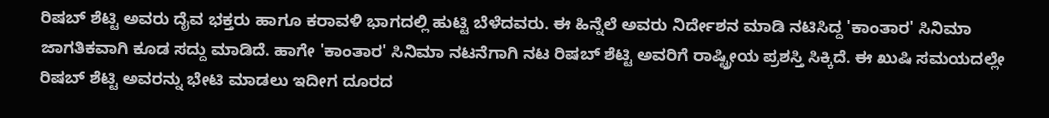ರಿಷಬ್ ಶೆಟ್ಟಿ ಅವರು ದೈವ ಭಕ್ತರು ಹಾಗೂ ಕರಾವಳಿ ಭಾಗದಲ್ಲಿ ಹುಟ್ಟಿ ಬೆಳೆದವರು. ಈ ಹಿನ್ನೆಲೆ ಅವರು ನಿರ್ದೇಶನ ಮಾಡಿ ನಟಿಸಿದ್ದ 'ಕಾಂತಾರ' ಸಿನಿಮಾ ಜಾಗತಿಕವಾಗಿ ಕೂಡ ಸದ್ದು ಮಾಡಿದೆ. ಹಾಗೇ 'ಕಾಂತಾರ' ಸಿನಿಮಾ ನಟನೆಗಾಗಿ ನಟ ರಿಷಬ್ ಶೆಟ್ಟಿ ಅವರಿಗೆ ರಾಷ್ಟ್ರೀಯ ಪ್ರಶಸ್ತಿ ಸಿಕ್ಕಿದೆ. ಈ ಖುಷಿ ಸಮಯದಲ್ಲೇ ರಿಷಬ್ ಶೆಟ್ಟಿ ಅವರನ್ನು ಭೇಟಿ ಮಾಡಲು ಇದೀಗ ದೂರದ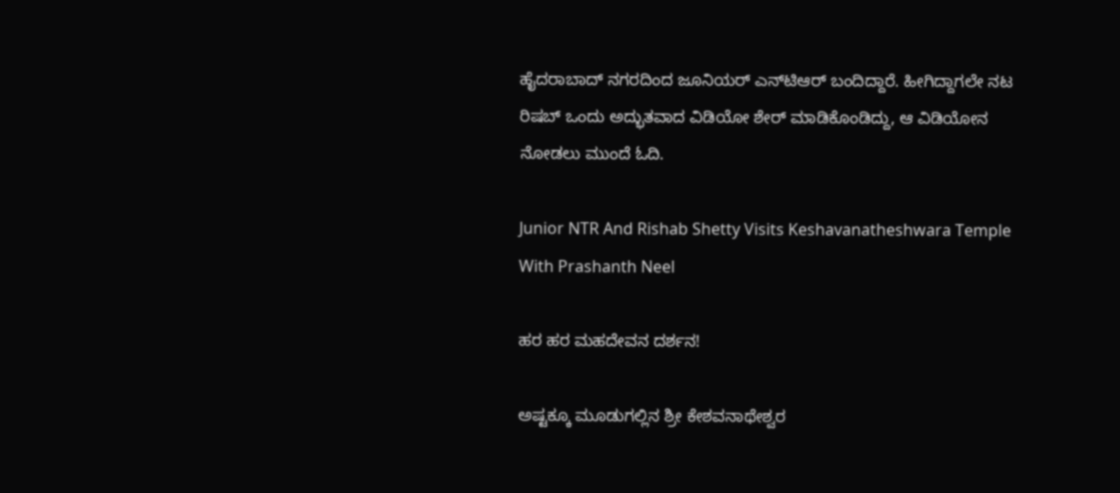ಹೈದರಾಬಾದ್ ನಗರದಿಂದ ಜೂನಿಯರ್ ಎನ್‌ಟಿಆರ್ ಬಂದಿದ್ದಾರೆ. ಹೀಗಿದ್ದಾಗಲೇ ನಟ ರಿಷಬ್ ಒಂದು ಅದ್ಭುತವಾದ ವಿಡಿಯೋ ಶೇರ್ ಮಾಡಿಕೊಂಡಿದ್ದು, ಆ ವಿಡಿಯೋನ ನೋಡಲು ಮುಂದೆ ಓದಿ.

Junior NTR And Rishab Shetty Visits Keshavanatheshwara Temple With Prashanth Neel

ಹರ ಹರ ಮಹದೇವನ ದರ್ಶನ!

ಅಷ್ಟಕ್ಕೂ ಮೂಡುಗಲ್ಲಿನ ಶ್ರೀ ಕೇಶವನಾಥೇಶ್ವರ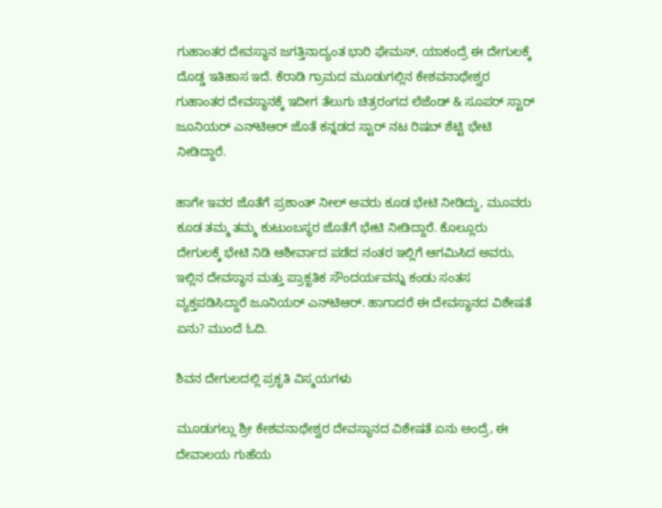ಗುಹಾಂತರ ದೇವಸ್ಥಾನ ಜಗತ್ತಿನಾದ್ಯಂತ ಭಾರಿ ಫೇಮಸ್, ಯಾಕಂದ್ರೆ ಈ ದೇಗುಲಕ್ಕೆ ದೊಡ್ಡ ಇತಿಹಾಸ ಇದೆ. ಕೆರಾಡಿ ಗ್ರಾಮದ ಮೂಡುಗಲ್ಲಿನ ಕೇಶವನಾಥೇಶ್ವರ ಗುಹಾಂತರ ದೇವಸ್ಥಾನಕ್ಕೆ ಇದೀಗ ತೆಲುಗು ಚಿತ್ರರಂಗದ ಲೆಜೆಂಡ್ & ಸೂಪರ್ ಸ್ಟಾರ್ ಜೂನಿಯರ್‌ ಎನ್‌ಟಿಆರ್‌ ಜೊತೆ ಕನ್ನಡದ ಸ್ಟಾರ್ ನಟ ರಿಷಬ್‌ ಶೆಟ್ಟಿ ಭೇಟಿ ನೀಡಿದ್ದಾರೆ.

ಹಾಗೇ ಇವರ ಜೊತೆಗೆ ಪ್ರಶಾಂತ್ ನೀಲ್ ಅವರು ಕೂಡ ಭೇಟಿ ನೀಡಿದ್ದು, ಮೂವರು ಕೂಡ ತಮ್ಮ ತಮ್ಮ ಕುಟುಂಬಸ್ಥರ ಜೊತೆಗೆ ಭೇಟಿ ನೀಡಿದ್ದಾರೆ. ಕೊಲ್ಲೂರು ದೇಗುಲಕ್ಕೆ ಭೇಟಿ ನಿಡಿ ಆಶೀರ್ವಾದ ಪಡೆದ ನಂತರ ಇಲ್ಲಿಗೆ ಆಗಮಿಸಿದ ಅವರು, ಇಲ್ಲಿನ ದೇವಸ್ಥಾನ ಮತ್ತು ಪ್ರಾಕೃತಿಕ ಸೌಂದರ್ಯವನ್ನು ಕಂಡು ಸಂತಸ ವ್ಯಕ್ತಪಡಿಸಿದ್ದಾರೆ ಜೂನಿಯರ್ ಎನ್‌ಟಿಆರ್. ಹಾಗಾದರೆ ಈ ದೇವಸ್ಥಾನದ ವಿಶೇಷತೆ ಏನು? ಮುಂದೆ ಓದಿ.

ಶಿವನ ದೇಗುಲದಲ್ಲಿ ಪ್ರಕೃತಿ ವಿಸ್ಮಯಗಳು

ಮೂಡುಗಲ್ಲು ಶ್ರೀ ಕೇಶವನಾಥೇಶ್ವರ ದೇವಸ್ಥಾನದ ವಿಶೇಷತೆ ಏನು ಅಂದ್ರೆ, ಈ ದೇವಾಲಯ ಗುಹೆಯ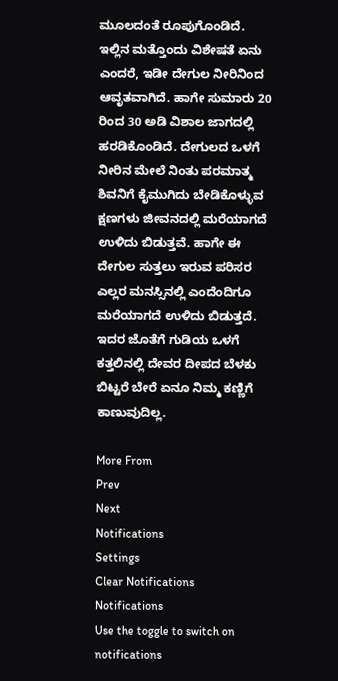ಮೂಲದಂತೆ ರೂಪುಗೊಂಡಿದೆ. ಇಲ್ಲಿನ ಮತ್ತೊಂದು ವಿಶೇಷತೆ ಏನು ಎಂದರೆ, ಇಡೀ ದೇಗುಲ ನೀರಿನಿಂದ ಆವೃತವಾಗಿದೆ. ಹಾಗೇ ಸುಮಾರು 20 ರಿಂದ 30 ಅಡಿ ವಿಶಾಲ ಜಾಗದಲ್ಲಿ ಹರಡಿಕೊಂಡಿದೆ. ದೇಗುಲದ ಒಳಗೆ ನೀರಿನ ಮೇಲೆ ನಿಂತು ಪರಮಾತ್ಮ ಶಿವನಿಗೆ ಕೈಮುಗಿದು ಬೇಡಿಕೊಳ್ಳುವ ಕ್ಷಣಗಳು ಜೀವನದಲ್ಲಿ ಮರೆಯಾಗದೆ ಉಳಿದು ಬಿಡುತ್ತವೆ. ಹಾಗೇ ಈ ದೇಗುಲ ಸುತ್ತಲು ಇರುವ ಪರಿಸರ ಎಲ್ಲರ ಮನಸ್ಸಿನಲ್ಲಿ ಎಂದೆಂದಿಗೂ ಮರೆಯಾಗದೆ ಉಳಿದು ಬಿಡುತ್ತದೆ. ಇದರ ಜೊತೆಗೆ ಗುಡಿಯ ಒಳಗೆ ಕತ್ತಲಿನಲ್ಲಿ ದೇವರ ದೀಪದ ಬೆಳಕು ಬಿಟ್ಟರೆ ಬೇರೆ ಏನೂ ನಿಮ್ಮ ಕಣ್ಣಿಗೆ ಕಾಣುವುದಿಲ್ಲ.

More From
Prev
Next
Notifications
Settings
Clear Notifications
Notifications
Use the toggle to switch on notifications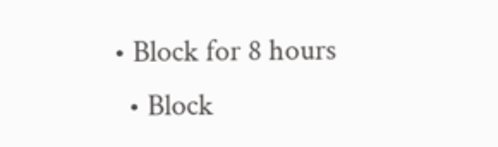• Block for 8 hours
  • Block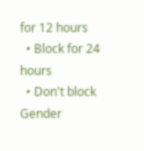for 12 hours
  • Block for 24 hours
  • Don't block
Gender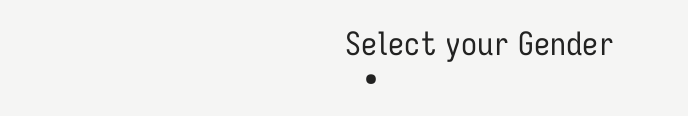Select your Gender
  •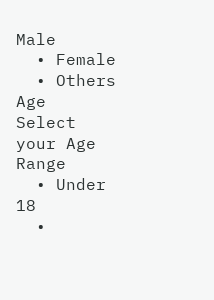Male
  • Female
  • Others
Age
Select your Age Range
  • Under 18
  •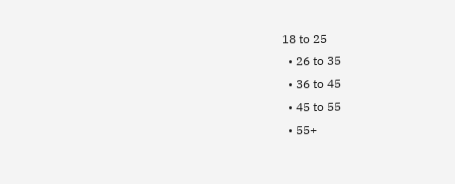18 to 25
  • 26 to 35
  • 36 to 45
  • 45 to 55
  • 55+